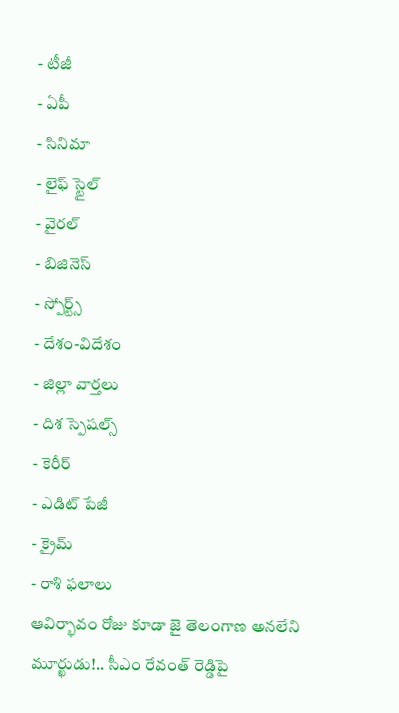- టీజీ
- ఏపీ
- సినిమా
- లైఫ్ స్టైల్
- వైరల్
- బిజినెస్
- స్పోర్ట్స్
- దేశం-విదేశం
- జిల్లా వార్తలు
- దిశ స్పెషల్స్
- కెరీర్
- ఎడిట్ పేజీ
- క్రైమ్
- రాశి ఫలాలు
ఆవిర్భావం రోజు కూడా జై తెలంగాణ అనలేని మూర్ఖుడు!.. సీఎం రేవంత్ రెడ్డిపై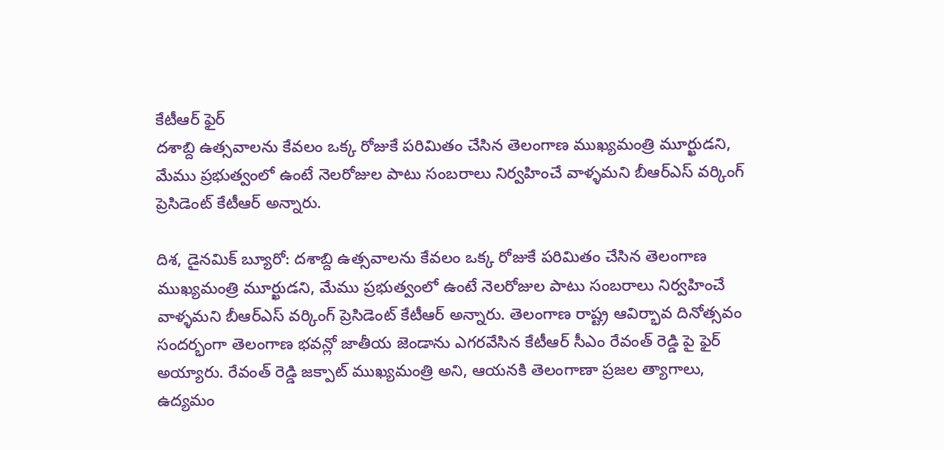కేటీఆర్ ఫైర్
దశాబ్ది ఉత్సవాలను కేవలం ఒక్క రోజుకే పరిమితం చేసిన తెలంగాణ ముఖ్యమంత్రి మూర్ఖుడని, మేము ప్రభుత్వంలో ఉంటే నెలరోజుల పాటు సంబరాలు నిర్వహించే వాళ్ళమని బీఆర్ఎస్ వర్కింగ్ ప్రెసిడెంట్ కేటీఆర్ అన్నారు.

దిశ, డైనమిక్ బ్యూరో: దశాబ్ది ఉత్సవాలను కేవలం ఒక్క రోజుకే పరిమితం చేసిన తెలంగాణ ముఖ్యమంత్రి మూర్ఖుడని, మేము ప్రభుత్వంలో ఉంటే నెలరోజుల పాటు సంబరాలు నిర్వహించే వాళ్ళమని బీఆర్ఎస్ వర్కింగ్ ప్రెసిడెంట్ కేటీఆర్ అన్నారు. తెలంగాణ రాష్ట్ర ఆవిర్భావ దినోత్సవం సందర్భంగా తెలంగాణ భవన్లో జాతీయ జెండాను ఎగరవేసిన కేటీఆర్ సీఎం రేవంత్ రెడ్డి పై ఫైర్ అయ్యారు. రేవంత్ రెడ్డి జక్పాట్ ముఖ్యమంత్రి అని, ఆయనకి తెలంగాణా ప్రజల త్యాగాలు, ఉద్యమం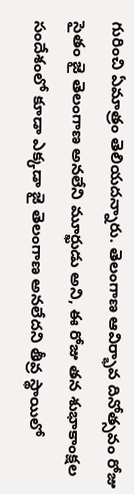గురించి ఏమాత్రం తెలియదన్నారు. తెలంగాణ ఆవిర్భావ దినోత్సవం రోజు సైతం జై తెలంగాణ అనలేని మూర్ఖుడు అని, ఈ రోజు తన శుభాకాంక్షల సందేశంలో కూడా ఎక్కడా జై తెలంగాణ అనలేదని తీవ్ర స్థాయిలో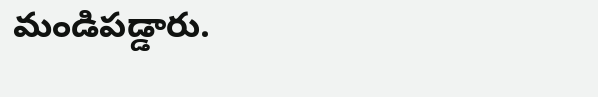మండిపడ్డారు.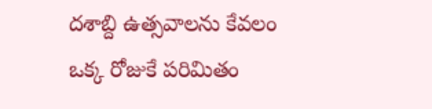దశాబ్ది ఉత్సవాలను కేవలం ఒక్క రోజుకే పరిమితం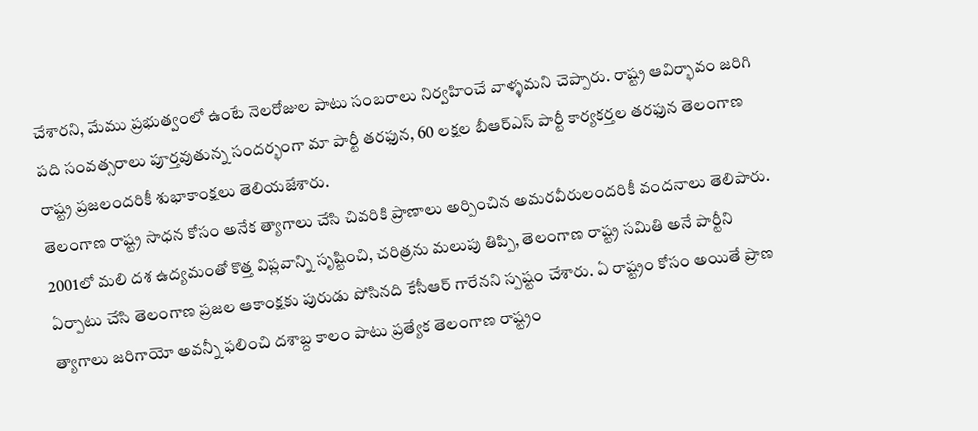చేశారని, మేము ప్రభుత్వంలో ఉంటే నెలరోజుల పాటు సంబరాలు నిర్వహించే వాళ్ళమని చెప్పారు. రాష్ట్ర ఆవిర్భావం జరిగి పది సంవత్సరాలు పూర్తవుతున్న సందర్భంగా మా పార్టీ తరఫున, 60 లక్షల బీఆర్ఎస్ పార్టీ కార్యకర్తల తరఫున తెలంగాణ రాష్ట్ర ప్రజలందరికీ శుభాకాంక్షలు తెలియజేశారు.
తెలంగాణ రాష్ట్ర సాధన కోసం అనేక త్యాగాలు చేసి చివరికి ప్రాణాలు అర్పించిన అమరవీరులందరికీ వందనాలు తెలిపారు. 2001లో మలి దశ ఉద్యమంతో కొత్త విప్లవాన్ని సృష్టించి, చరిత్రను మలుపు తిప్పి, తెలంగాణ రాష్ట్ర సమితి అనే పార్టీని ఏర్పాటు చేసి తెలంగాణ ప్రజల ఆకాంక్షకు పురుడు పోసినది కేసీఆర్ గారేనని స్పష్టం చేశారు. ఏ రాష్ట్రం కోసం అయితే ప్రాణ త్యాగాలు జరిగాయో అవన్నీ ఫలించి దశాబ్ద కాలం పాటు ప్రత్యేక తెలంగాణ రాష్ట్రం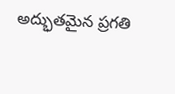అద్భుతమైన ప్రగతి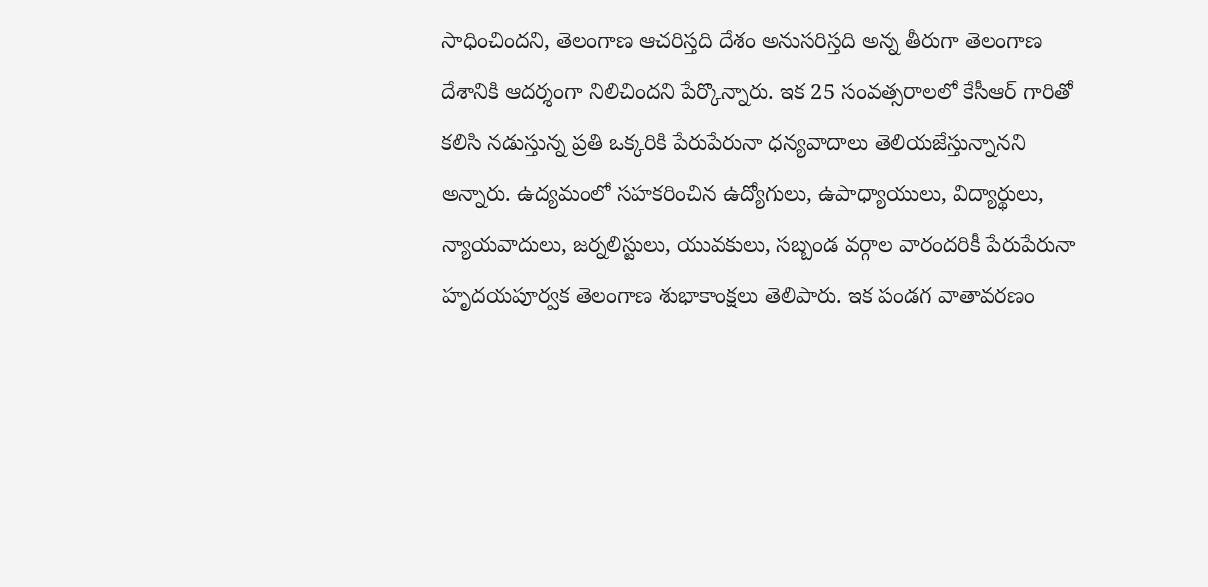సాధించిందని, తెలంగాణ ఆచరిస్తది దేశం అనుసరిస్తది అన్న తీరుగా తెలంగాణ దేశానికి ఆదర్శంగా నిలిచిందని పేర్కొన్నారు. ఇక 25 సంవత్సరాలలో కేసీఆర్ గారితో కలిసి నడుస్తున్న ప్రతి ఒక్కరికి పేరుపేరునా ధన్యవాదాలు తెలియజేస్తున్నానని అన్నారు. ఉద్యమంలో సహకరించిన ఉద్యోగులు, ఉపాధ్యాయులు, విద్యార్థులు, న్యాయవాదులు, జర్నలిస్టులు, యువకులు, సబ్బండ వర్గాల వారందరికీ పేరుపేరునా హృదయపూర్వక తెలంగాణ శుభాకాంక్షలు తెలిపారు. ఇక పండగ వాతావరణం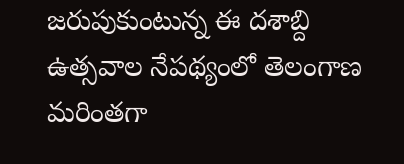జరుపుకుంటున్న ఈ దశాబ్ది ఉత్సవాల నేపథ్యంలో తెలంగాణ మరింతగా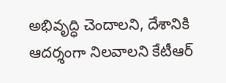అభివృద్ధి చెందాలని, దేశానికి ఆదర్శంగా నిలవాలని కేటీఆర్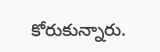కోరుకున్నారు.